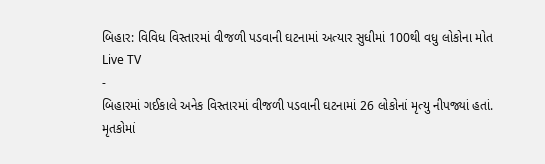બિહાર: વિવિધ વિસ્તારમાં વીજળી પડવાની ઘટનામાં અત્યાર સુધીમાં 100થી વધુ લોકોના મોત
Live TV
-
બિહારમાં ગઈકાલે અનેક વિસ્તારમાં વીજળી પડવાની ઘટનામાં 26 લોકોનાં મૃત્યુ નીપજ્યાં હતાં. મૃતકોમાં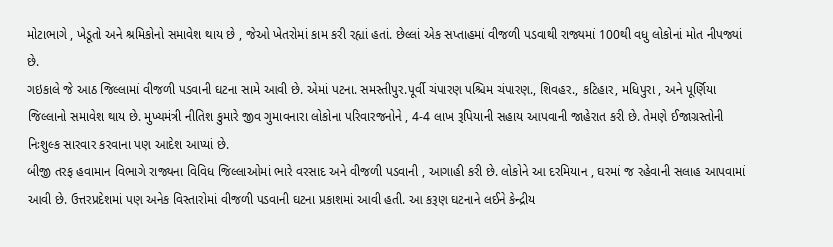મોટાભાગે , ખેડૂતો અને શ્રમિકોનો સમાવેશ થાય છે , જેઓ ખેતરોમાં કામ કરી રહ્યાં હતાં. છેલ્લાં એક સપ્તાહમાં વીજળી પડવાથી રાજ્યમાં 100થી વધુ લોકોનાં મોત નીપજ્યાં છે.
ગઇકાલે જે આઠ જિલ્લામાં વીજળી પડવાની ઘટના સામે આવી છે. એમાં પટના. સમસ્તીપુર.પૂર્વી ચંપારણ પશ્ચિમ ચંપારણ., શિવહર., કટિહાર, મધિપુરા , અને પૂર્ણિયા જિલ્લાનો સમાવેશ થાય છે. મુખ્યમંત્રી નીતિશ કુમારે જીવ ગુમાવનારા લોકોના પરિવારજનોને , 4-4 લાખ રૂપિયાની સહાય આપવાની જાહેરાત કરી છે. તેમણે ઈજાગ્રસ્તોની નિઃશુલ્ક સારવાર કરવાના પણ આદેશ આપ્યાં છે.
બીજી તરફ હવામાન વિભાગે રાજ્યના વિવિધ જિલ્લાઓમાં ભારે વરસાદ અને વીજળી પડવાની , આગાહી કરી છે. લોકોને આ દરમિયાન , ઘરમાં જ રહેવાની સલાહ આપવામાં આવી છે. ઉત્તરપ્રદેશમાં પણ અનેક વિસ્તારોમાં વીજળી પડવાની ઘટના પ્રકાશમાં આવી હતી. આ કરૂણ ઘટનાને લઈને કેન્દ્રીય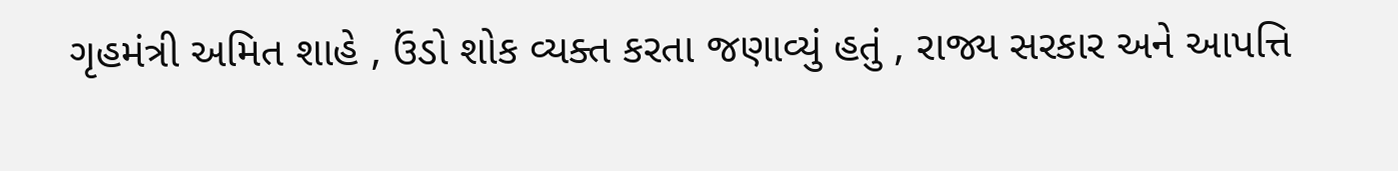ગૃહમંત્રી અમિત શાહે , ઉંડો શોક વ્યક્ત કરતા જણાવ્યું હતું , રાજ્ય સરકાર અને આપત્તિ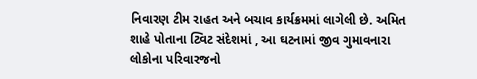નિવારણ ટીમ રાહત અને બચાવ કાર્યક્રમમાં લાગેલી છે. અમિત શાહે પોતાના ટ્વિટ સંદેશમાં , આ ઘટનામાં જીવ ગુમાવનારા લોકોના પરિવારજનો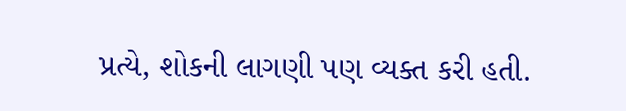પ્રત્યે, શોકની લાગણી પણ વ્યક્ત કરી હતી.